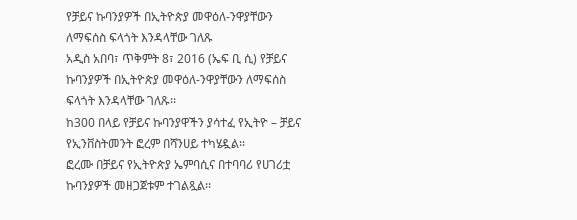የቻይና ኩባንያዎች በኢትዮጵያ መዋዕለ-ንዋያቸውን ለማፍሰስ ፍላጎት እንዳላቸው ገለጹ
አዲስ አበባ፣ ጥቅምት 8፣ 2016 (ኤፍ ቢ ሲ) የቻይና ኩባንያዎች በኢትዮጵያ መዋዕለ-ንዋያቸውን ለማፍሰስ ፍላጎት እንዳላቸው ገለጹ፡፡
ከ300 በላይ የቻይና ኩባንያዋችን ያሳተፈ የኢትዮ – ቻይና የኢንቨስትመንት ፎረም በሻንሀይ ተካሄዷል፡፡
ፎረሙ በቻይና የኢትዮጵያ ኤምባሲና በተባባሪ የሀገሪቷ ኩባንያዎች መዘጋጀቱም ተገልጿል፡፡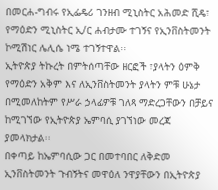በመርሐ-ግብሩ የኢፌዴሪ ገንዘብ ሚኒስትር አሕመድ ሺዴ፣ የማዕድን ሚኒስትር ኢ/ር ሐብታሙ ተገኝና የኢንቨስትመንት ኮሚሽነር ሌሊሴ ነሜ ተገኝተዋል፡፡
ኢትዮጵያ ትኩረት በምትሰጣቸው ዘርፎች ፣ያላትን ዕምቅ የማዕድን አቅም እና ለኢንቨስትመንት ያላትን ምቹ ሁኔታ በሚመለከትም የሥራ ኃላፊዎቹ ገለጻ ማድረጋቸውን በቻይና ከሚገኘው የኢትዮጵያ ኤምባሲ ያገኘነው መረጃ ያመላክታል፡፡
በቀጣይ ከኤምባሲው ጋር በመተባበር ለቅድመ ኢንቨስትመንት ጉብኝትና መዋዕለ ንዋያቸውን በኢትዮጵያ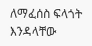ለማፈሰስ ፍላጎት እንዳላቸው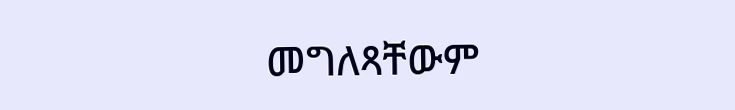መግለጻቸውም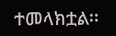ተመላክቷል፡፡